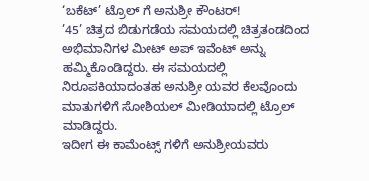‘ಬಕೆಟ್’ ಟ್ರೊಲ್ ಗೆ ಅನುಶ್ರೀ ಕೌಂಟರ್!
’45’ ಚಿತ್ರದ ಬಿಡುಗಡೆಯ ಸಮಯದಲ್ಲಿ ಚಿತ್ರತಂಡದಿಂದ ಅಭಿಮಾನಿಗಳ ಮೀಟ್ ಅಪ್ ಇವೆಂಟ್ ಅನ್ನು ಹಮ್ಮಿಕೊಂಡಿದ್ದರು. ಈ ಸಮಯದಲ್ಲಿ ನಿರೂಪಕಿಯಾದಂತಹ ಅನುಶ್ರೀ ಯವರ ಕೆಲವೊಂದು ಮಾತುಗಳಿಗೆ ಸೋಶಿಯಲ್ ಮೀಡಿಯಾದಲ್ಲಿ ಟ್ರೊಲ್ ಮಾಡಿದ್ದರು.
ಇದೀಗ ಈ ಕಾಮೆಂಟ್ಸ್ ಗಳಿಗೆ ಅನುಶ್ರೀಯವರು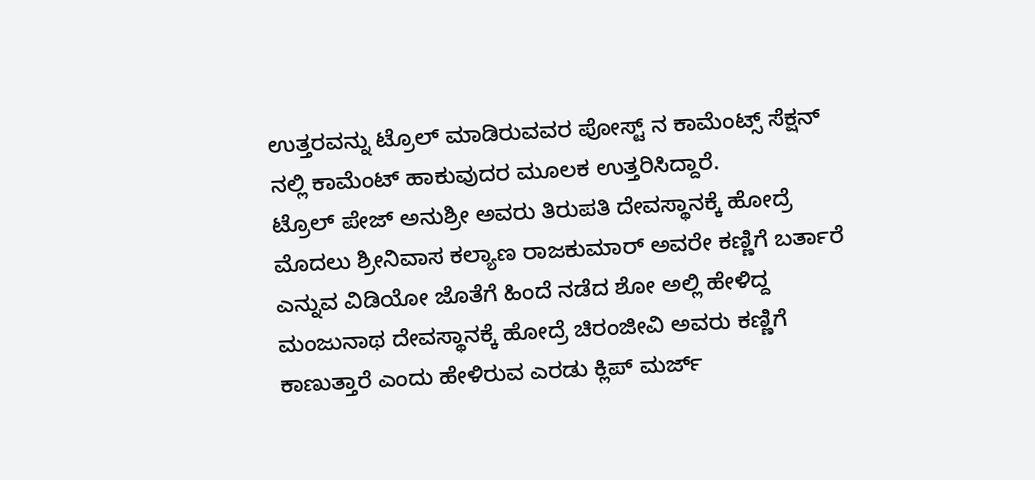ಉತ್ತರವನ್ನು ಟ್ರೊಲ್ ಮಾಡಿರುವವರ ಪೋಸ್ಟ್ ನ ಕಾಮೆಂಟ್ಸ್ ಸೆಕ್ಷನ್ ನಲ್ಲಿ ಕಾಮೆಂಟ್ ಹಾಕುವುದರ ಮೂಲಕ ಉತ್ತರಿಸಿದ್ದಾರೆ.
ಟ್ರೊಲ್ ಪೇಜ್ ಅನುಶ್ರೀ ಅವರು ತಿರುಪತಿ ದೇವಸ್ಥಾನಕ್ಕೆ ಹೋದ್ರೆ ಮೊದಲು ಶ್ರೀನಿವಾಸ ಕಲ್ಯಾಣ ರಾಜಕುಮಾರ್ ಅವರೇ ಕಣ್ಣಿಗೆ ಬರ್ತಾರೆ ಎನ್ನುವ ವಿಡಿಯೋ ಜೊತೆಗೆ ಹಿಂದೆ ನಡೆದ ಶೋ ಅಲ್ಲಿ ಹೇಳಿದ್ದ ಮಂಜುನಾಥ ದೇವಸ್ಥಾನಕ್ಕೆ ಹೋದ್ರೆ ಚಿರಂಜೀವಿ ಅವರು ಕಣ್ಣಿಗೆ ಕಾಣುತ್ತಾರೆ ಎಂದು ಹೇಳಿರುವ ಎರಡು ಕ್ಲಿಪ್ ಮರ್ಜ್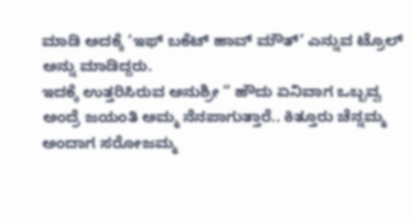ಮಾಡಿ ಅದಕ್ಕೆ ‘ಇಫ್ ಬಕೆಟ್ ಹಾವ್ ಮೌತ್’ ಎನ್ನುವ ಟ್ರೊಲ್ ಅನ್ನು ಮಾಡಿದ್ದರು.
ಇದಕ್ಕೆ ಉತ್ತರಿಸಿರುವ ಅನುಶ್ರೀ ” ಹೌದು ಏನಿವಾಗ ಒಬ್ಬವ್ವ ಅಂದ್ರೆ ಜಯಂತಿ ಅಮ್ಮ ನೆನಪಾಗುತ್ತಾರೆ.. ಕಿತ್ತೂರು ಚೆನ್ನಮ್ಮ ಅಂದಾಗ ಸರೋಜಮ್ಮ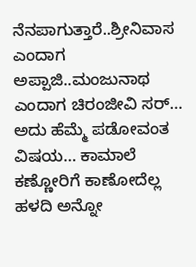ನೆನಪಾಗುತ್ತಾರೆ..ಶ್ರೀನಿವಾಸ ಎಂದಾಗ ಅಪ್ಪಾಜಿ..ಮಂಜುನಾಥ ಎಂದಾಗ ಚಿರಂಜೀವಿ ಸರ್… ಅದು ಹೆಮ್ಮೆ ಪಡೋವಂತ ವಿಷಯ… ಕಾಮಾಲೆ ಕಣ್ಣೋರಿಗೆ ಕಾಣೋದೆಲ್ಲ ಹಳದಿ ಅನ್ನೋ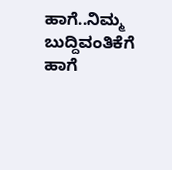ಹಾಗೆ..ನಿಮ್ಮ ಬುದ್ದಿವಂತಿಕೆಗೆ ಹಾಗೆ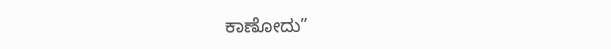ಕಾಣೋದು”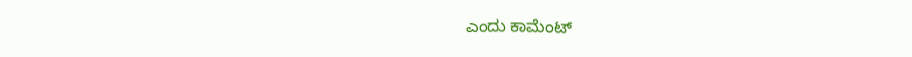ಎಂದು ಕಾಮೆಂಟ್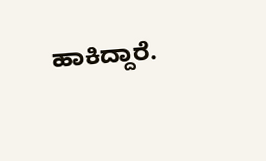ಹಾಕಿದ್ದಾರೆ.